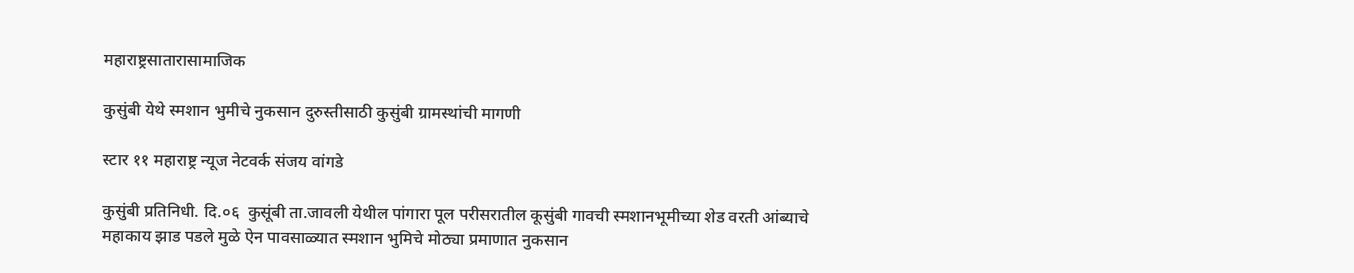महाराष्ट्रसातारासामाजिक

कुसुंबी येथे स्मशान भुमीचे नुकसान दुरुस्तीसाठी कुसुंबी ग्रामस्थांची मागणी

स्टार ११ महाराष्ट्र न्यूज नेटवर्क संजय वांगडे

कुसुंबी प्रतिनिधी. दि.०६  कुसूंबी ता.जावली येथील पांगारा पूल परीसरातील कूसुंबी गावची स्मशानभूमीच्या शेड वरती आंब्याचे महाकाय झाड पडले मुळे ऐन पावसाळ्यात स्मशान भुमिचे मोठ्या प्रमाणात नुकसान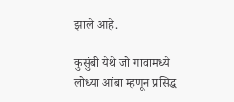झाले आहे.

कुसुंबी येथे जो गावामध्ये लोध्या आंबा म्हणून प्रसिद्ध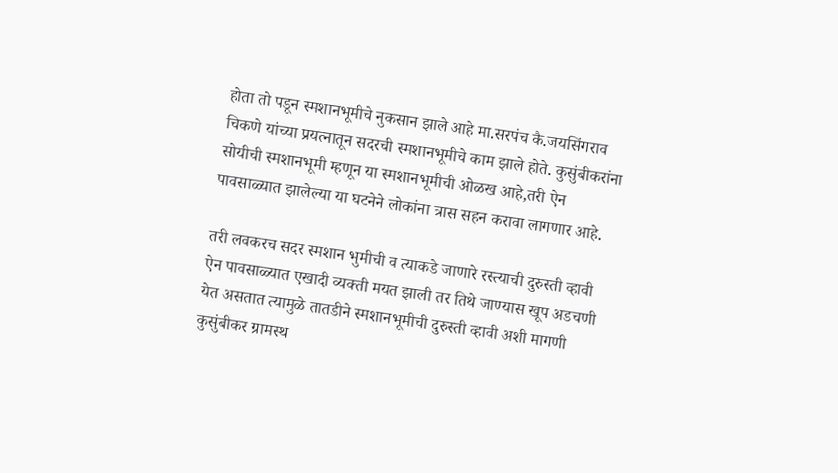होता तो पडून स्मशानभूमीचे नुकसान झाले आहे मा.सरपंच कै.जयसिंगराव चिकणे यांच्या प्रयत्नातून सदरची स्मशानभूमीचे काम झाले होते. कुसुंबीकरांना सोयीची स्मशानभूमी म्हणून या स्मशानभूमीची ओळख आहे,तरी ऐन पावसाळ्यात झालेल्या या घटनेने लोकांना त्रास सहन करावा लागणार आहे.

तरी लवकरच सदर स्मशान भुमीची व त्याकडे जाणारे रस्त्याची दुरुस्ती व्हावी ऐन पावसाळ्यात एखादी व्यक्ती मयत झाली तर तिथे जाण्यास खूप अडचणी येत असतात त्यामुळे तातडीने स्मशानभूमीची दुरुस्ती व्हावी अशी मागणी कुसुंबीकर ग्रामस्थ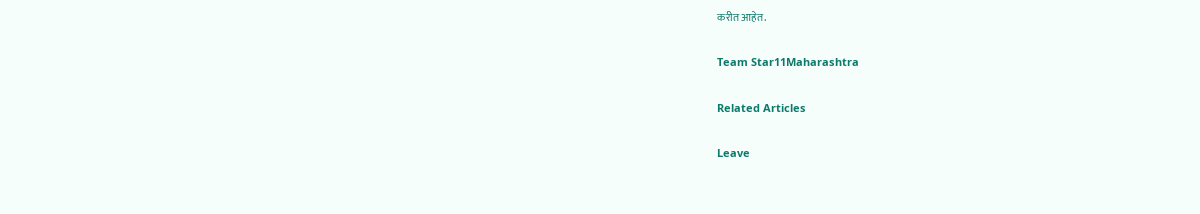करीत आहेत.

Team Star11Maharashtra

Related Articles

Leave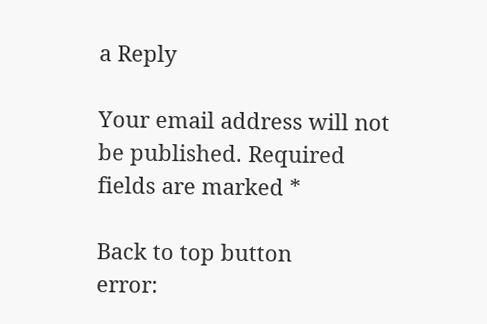a Reply

Your email address will not be published. Required fields are marked *

Back to top button
error: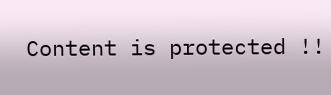Content is protected !!